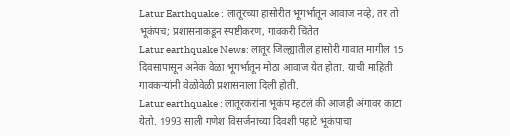Latur Earthquake : लातूरच्या हासोरीत भूगर्भातून आवाज नव्हे, तर तो भूकंपच; प्रशासनाकडून स्पष्टीकरण, गावकरी चिंतेत
Latur earthquake News: लातूर जिल्ह्यातील हासोरी गावात मागील 15 दिवसापासून अनेक वेळा भूगर्भातून मोठा आवाज येत होता. याची माहिती गावकऱ्यांनी वेळोवेळी प्रशासनाला दिली होती.
Latur earthquake : लातूरकरांना भूकंप म्हटलं की आजही अंगावर काटा येतो. 1993 साली गणेश विसर्जनाच्या दिवशी पहाटे भूकंपाचा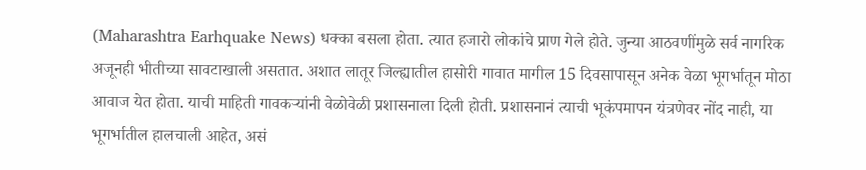(Maharashtra Earhquake News) धक्का बसला होता. त्यात हजारो लोकांचे प्राण गेले होते. जुन्या आठवणींमुळे सर्व नागरिक अजूनही भीतीच्या सावटाखाली असतात. अशात लातूर जिल्ह्यातील हासोरी गावात मागील 15 दिवसापासून अनेक वेळा भूगर्भातून मोठा आवाज येत होता. याची माहिती गावकऱ्यांनी वेळोवेळी प्रशासनाला दिली होती. प्रशासनानं त्याची भूकंपमापन यंत्रणेवर नोंद नाही, या भूगर्भातील हालचाली आहेत, असं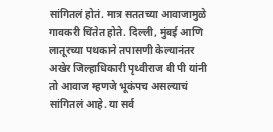सांगितलं होतं. मात्र सततच्या आवाजामुळे गावकरी चिंतेत होते. दिल्ली, मुंबई आणि लातूरच्या पथकाने तपासणी केल्यानंतर अखेर जिल्हाधिकारी पृथ्वीराज बी पी यांनी तो आवाज म्हणजे भूकंपच असल्याचं सांगितलं आहे. या सर्व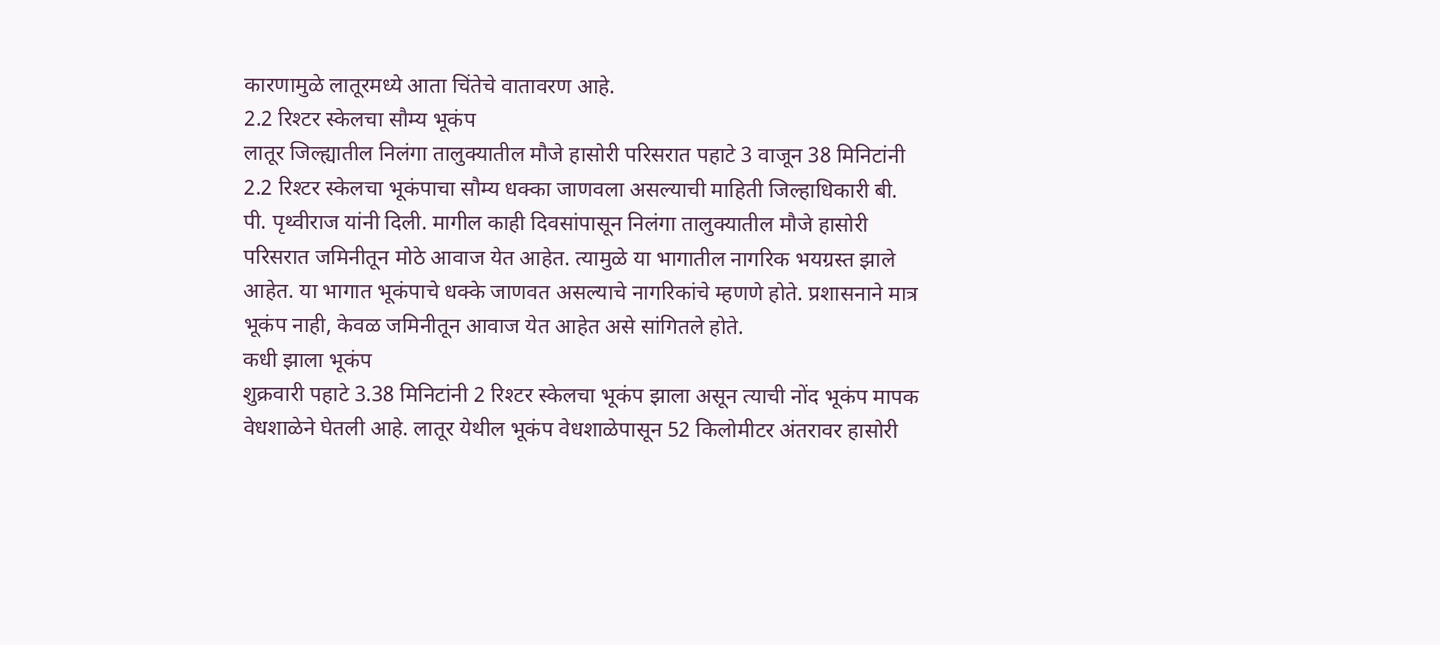कारणामुळे लातूरमध्ये आता चिंतेचे वातावरण आहे.
2.2 रिश्टर स्केलचा सौम्य भूकंप
लातूर जिल्ह्यातील निलंगा तालुक्यातील मौजे हासोरी परिसरात पहाटे 3 वाजून 38 मिनिटांनी 2.2 रिश्टर स्केलचा भूकंपाचा सौम्य धक्का जाणवला असल्याची माहिती जिल्हाधिकारी बी. पी. पृथ्वीराज यांनी दिली. मागील काही दिवसांपासून निलंगा तालुक्यातील मौजे हासोरी परिसरात जमिनीतून मोठे आवाज येत आहेत. त्यामुळे या भागातील नागरिक भयग्रस्त झाले आहेत. या भागात भूकंपाचे धक्के जाणवत असल्याचे नागरिकांचे म्हणणे होते. प्रशासनाने मात्र भूकंप नाही, केवळ जमिनीतून आवाज येत आहेत असे सांगितले होते.
कधी झाला भूकंप
शुक्रवारी पहाटे 3.38 मिनिटांनी 2 रिश्टर स्केलचा भूकंप झाला असून त्याची नोंद भूकंप मापक वेधशाळेने घेतली आहे. लातूर येथील भूकंप वेधशाळेपासून 52 किलोमीटर अंतरावर हासोरी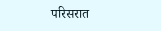परिसरात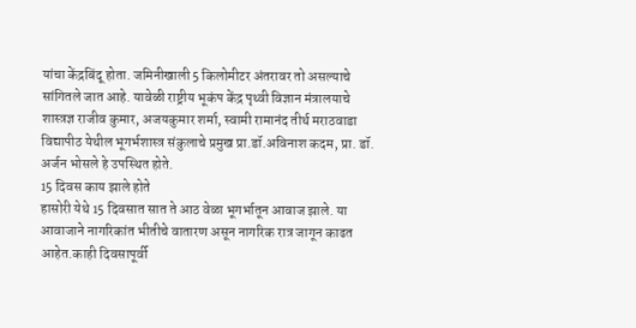यांचा केंद्रबिंदू होता. जमिनीखाली 5 किलोमीटर अंतरावर तो असल्याचे सांगितले जात आहे. यावेळी राष्ट्रीय भूकंप केंद्र पृथ्वी विज्ञान मंत्रालयाचे शास्त्रज्ञ राजीव कुमार, अजयकुमार शर्मा, स्वामी रामानंद तीर्थ मराठवाडा विद्यापीठ येथील भूगर्भशास्त्र संकुलाचे प्रमुख प्रा.डॉ.अविनाश कदम, प्रा. डॉ. अर्जन भोसले हे उपस्थित होते.
15 दिवस काय झाले होते
हासोरी येथे 15 दिवसात सात ते आठ वेळा भूगर्भातून आवाज झाले. या आवाजाने नागरिकांत भीतीचे वातारण असून नागरिक रात्र जागून काढत आहेत.काही दिवसापूर्वी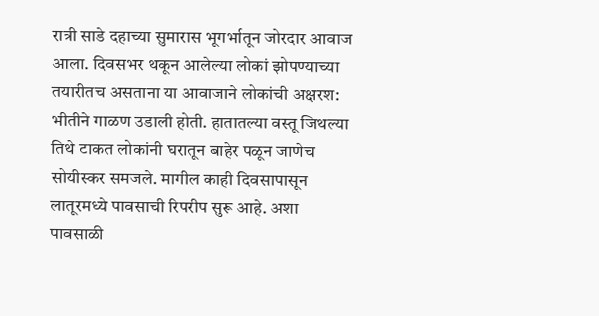रात्री साडे दहाच्या सुमारास भूगर्भातून जोरदार आवाज आला. दिवसभर थकून आलेल्या लोकां झोपण्याच्या तयारीतच असताना या आवाजाने लोकांची अक्षरश: भीतीने गाळण उडाली होती. हातातल्या वस्तू जिथल्या तिथे टाकत लोकांनी घरातून बाहेर पळून जाणेच सोयीस्कर समजले. मागील काही दिवसापासून लातूरमध्ये पावसाची रिपरीप सुरू आहे. अशा पावसाळी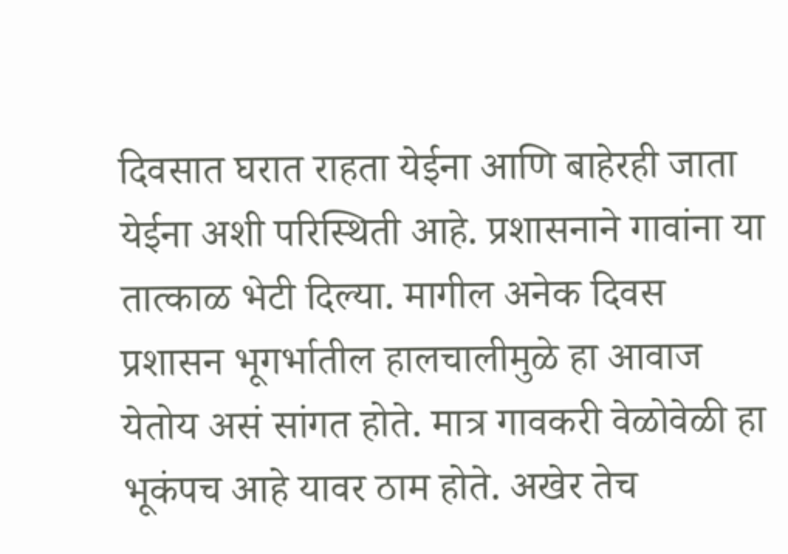दिवसात घरात राहता येईना आणि बाहेरही जाता येईना अशी परिस्थिती आहे. प्रशासनाने गावांना या तात्काळ भेटी दिल्या. मागील अनेक दिवस प्रशासन भूगर्भातील हालचालीमुळे हा आवाज येतोय असं सांगत होते. मात्र गावकरी वेळोवेळी हा भूकंपच आहे यावर ठाम होते. अखेर तेच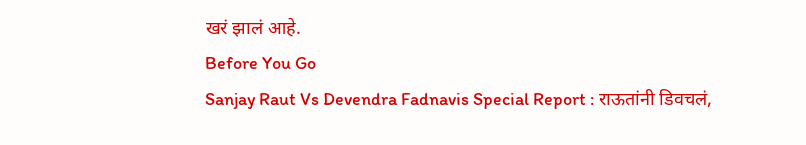खरं झालं आहे.
Before You Go
Sanjay Raut Vs Devendra Fadnavis Special Report : राऊतांनी डिवचलं,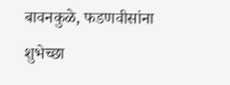बावनकुळे, फडणवीसांना शुभेच्छा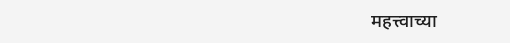महत्त्वाच्या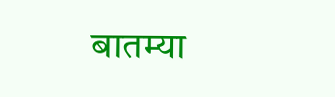बातम्या